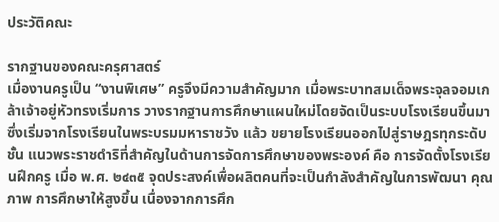ประวัติคณะ

รากฐานของคณะครุศาสตร์
เมื่องานครูเป็น “งานพิเศษ” ครูจึงมีความสําคัญมาก เมื่อพระบาทสมเด็จพระจุลจอมเกล้าเจ้าอยู่หัวทรงเริ่มการ วางรากฐานการศึกษาแผนใหม่โดยจัดเป็นระบบโรงเรียนขึ้นมา ซึ่งเริ่มจากโรงเรียนในพระบรมมหาราชวัง แล้ว ขยายโรงเรียนออกไปสู่ราษฎรทุกระดับชั้น แนวพระราชดําริที่สําคัญในด้านการจัดการศึกษาของพระองค์ คือ การจัดตั้งโรงเรียนฝึกครู เมื่อ พ.ศ. ๒๔๓๕ จุดประสงค์เพื่อผลิตคนที่จะเป็นกําลังสําคัญในการพัฒนา คุณภาพ การศึกษาให้สูงขึ้น เนื่องจากการศึก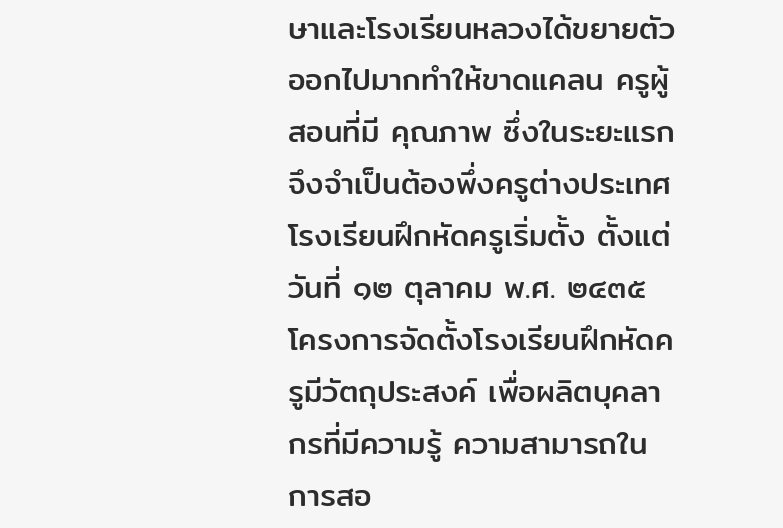ษาและโรงเรียนหลวงได้ขยายตัวออกไปมากทําให้ขาดแคลน ครูผู้สอนที่มี คุณภาพ ซึ่งในระยะแรกจึงจําเป็นต้องพึ่งครูต่างประเทศ
โรงเรียนฝึกหัดครูเริ่มตั้ง ตั้งแต่วันที่ ๑๒ ตุลาคม พ.ศ. ๒๔๓๕ โครงการจัดตั้งโรงเรียนฝึกหัดครูมีวัตถุประสงค์ เพื่อผลิตบุคลากรที่มีความรู้ ความสามารถในการสอ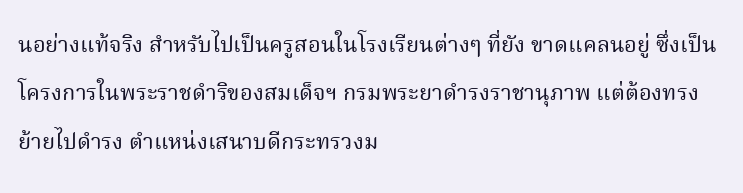นอย่างแท้จริง สําหรับไปเป็นครูสอนในโรงเรียนต่างๆ ที่ยัง ขาดแคลนอยู่ ซึ่งเป็นโครงการในพระราชดําริของสมเด็จฯ กรมพระยาดํารงราชานุภาพ แต่ต้องทรงย้ายไปดํารง ตําแหน่งเสนาบดีกระทรวงม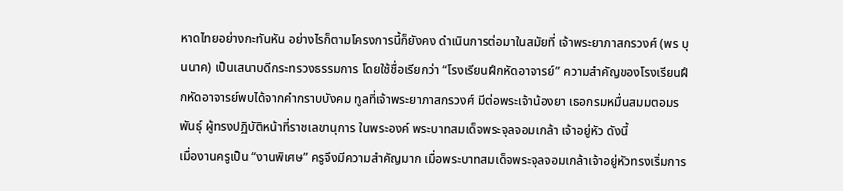หาดไทยอย่างกะทันหัน อย่างไรก็ตามโครงการนี้ก็ยังคง ดําเนินการต่อมาในสมัยที่ เจ้าพระยาภาสกรวงศ์ (พร บุนนาค) เป็นเสนาบดีกระทรวงธรรมการ โดยใช้ชื่อเรียกว่า “โรงเรียนฝึกหัดอาจารย์” ความสําคัญของโรงเรียนฝึกหัดอาจารย์พบได้จากคํากราบบังคม ทูลที่เจ้าพระยาภาสกรวงศ์ มีต่อพระเจ้าน้องยา เธอกรมหมื่นสมมตอมรพันธุ์ ผู้ทรงปฏิบัติหน้าที่ราชเลขานุการ ในพระองค์ พระบาทสมเด็จพระจุลจอมเกล้า เจ้าอยู่หัว ดังนี้
เมื่องานครูเป็น “งานพิเศษ” ครูจึงมีความสําคัญมาก เมื่อพระบาทสมเด็จพระจุลจอมเกล้าเจ้าอยู่หัวทรงเริ่มการ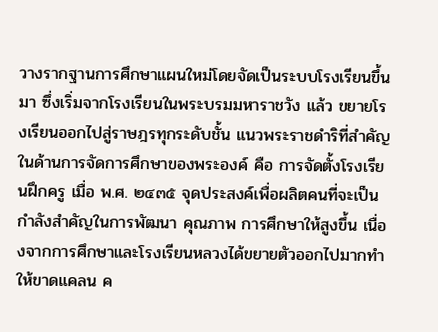วางรากฐานการศึกษาแผนใหม่โดยจัดเป็นระบบโรงเรียนขึ้นมา ซึ่งเริ่มจากโรงเรียนในพระบรมมหาราชวัง แล้ว ขยายโรงเรียนออกไปสู่ราษฎรทุกระดับชั้น แนวพระราชดําริที่สําคัญในด้านการจัดการศึกษาของพระองค์ คือ การจัดตั้งโรงเรียนฝึกครู เมื่อ พ.ศ. ๒๔๓๕ จุดประสงค์เพื่อผลิตคนที่จะเป็นกําลังสําคัญในการพัฒนา คุณภาพ การศึกษาให้สูงขึ้น เนื่องจากการศึกษาและโรงเรียนหลวงได้ขยายตัวออกไปมากทําให้ขาดแคลน ค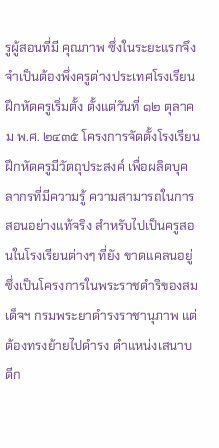รูผู้สอนที่มี คุณภาพ ซึ่งในระยะแรกจึงจําเป็นต้องพึ่งครูต่างประเทศโรงเรียนฝึกหัดครูเริ่มตั้ง ตั้งแต่วันที่ ๑๒ ตุลาคม พ.ศ. ๒๔๓๕ โครงการจัดตั้งโรงเรียนฝึกหัดครูมีวัตถุประสงค์ เพื่อผลิตบุคลากรที่มีความรู้ ความสามารถในการสอนอย่างแท้จริง สําหรับไปเป็นครูสอนในโรงเรียนต่างๆ ที่ยัง ขาดแคลนอยู่ ซึ่งเป็นโครงการในพระราชดําริของสมเด็จฯ กรมพระยาดํารงราชานุภาพ แต่ต้องทรงย้ายไปดํารง ตําแหน่งเสนาบดีก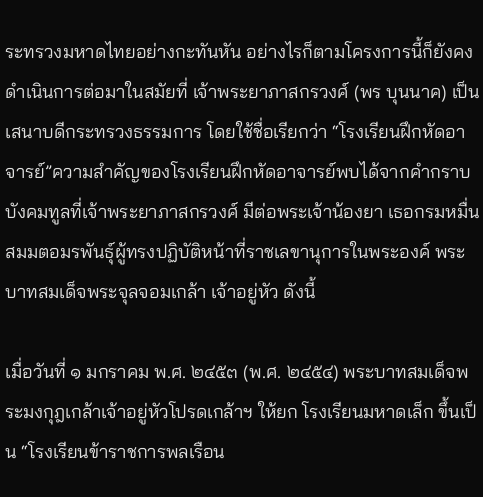ระทรวงมหาดไทยอย่างกะทันหัน อย่างไรก็ตามโครงการนี้ก็ยังคงดําเนินการต่อมาในสมัยที่ เจ้าพระยาภาสกรวงศ์ (พร บุนนาค) เป็นเสนาบดีกระทรวงธรรมการ โดยใช้ชื่อเรียกว่า “โรงเรียนฝึกหัดอาจารย์”ความสําคัญของโรงเรียนฝึกหัดอาจารย์พบได้จากคํากราบบังคมทูลที่เจ้าพระยาภาสกรวงศ์ มีต่อพระเจ้าน้องยา เธอกรมหมื่นสมมตอมรพันธุ์ผู้ทรงปฏิบัติหน้าที่ราชเลขานุการในพระองค์ พระบาทสมเด็จพระจุลจอมเกล้า เจ้าอยู่หัว ดังนี้

เมื่อวันที่ ๑ มกราคม พ.ศ. ๒๔๕๓ (พ.ศ. ๒๔๕๔) พระบาทสมเด็จพระมงกุฎเกล้าเจ้าอยู่หัวโปรดเกล้าฯ ให้ยก โรงเรียนมหาดเล็ก ขึ้นเป็น “โรงเรียนข้าราชการพลเรือน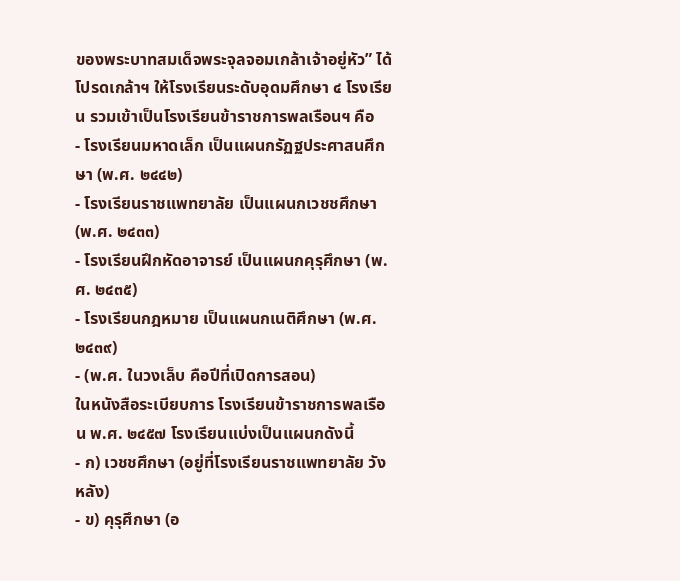ของพระบาทสมเด็จพระจุลจอมเกล้าเจ้าอยู่หัว” ได้ โปรดเกล้าฯ ให้โรงเรียนระดับอุดมศึกษา ๔ โรงเรียน รวมเข้าเป็นโรงเรียนข้าราชการพลเรือนฯ คือ
- โรงเรียนมหาดเล็ก เป็นแผนกรัฏฐประศาสนศึกษา (พ.ศ. ๒๔๔๒)
- โรงเรียนราชแพทยาลัย เป็นแผนกเวชชศึกษา (พ.ศ. ๒๔๓๓)
- โรงเรียนฝึกหัดอาจารย์ เป็นแผนกคุรุศึกษา (พ.ศ. ๒๔๓๕)
- โรงเรียนกฎหมาย เป็นแผนกเนติศึกษา (พ.ศ. ๒๔๓๙)
- (พ.ศ. ในวงเล็บ คือปีที่เปิดการสอน)
ในหนังสือระเบียบการ โรงเรียนข้าราชการพลเรือน พ.ศ. ๒๔๕๗ โรงเรียนแบ่งเป็นแผนกดังนี้
- ก) เวชชศึกษา (อยู่ที่โรงเรียนราชแพทยาลัย วังหลัง)
- ข) คุรุศึกษา (อ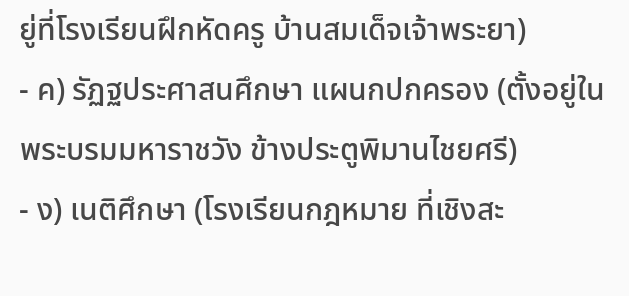ยู่ที่โรงเรียนฝึกหัดครู บ้านสมเด็จเจ้าพระยา)
- ค) รัฏฐประศาสนศึกษา แผนกปกครอง (ตั้งอยู่ในพระบรมมหาราชวัง ข้างประตูพิมานไชยศรี)
- ง) เนติศึกษา (โรงเรียนกฎหมาย ที่เชิงสะ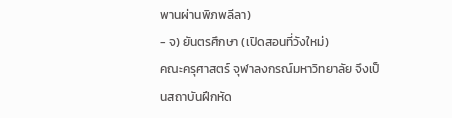พานผ่านพิภพลีลา)
- จ) ยันตรศึกษา (เปิดสอนที่วังใหม่)
คณะครุศาสตร์ จุฬาลงกรณ์มหาวิทยาลัย จึงเป็นสถาบันฝึกหัด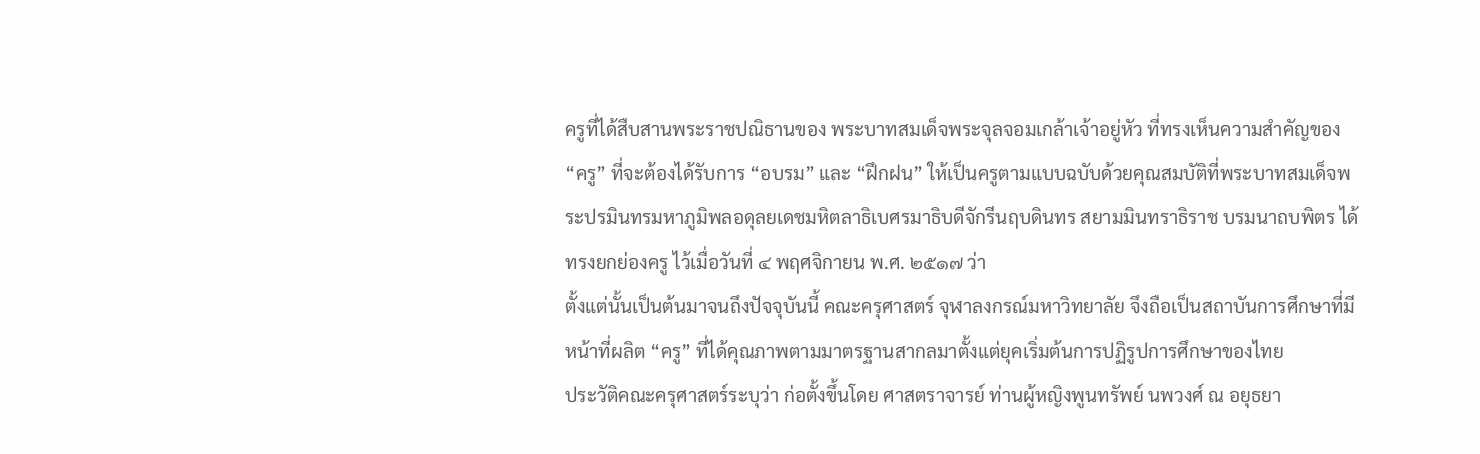ครูที่ได้สืบสานพระราชปณิธานของ พระบาทสมเด็จพระจุลจอมเกล้าเจ้าอยู่หัว ที่ทรงเห็นความสําคัญของ “ครู” ที่จะต้องได้รับการ “อบรม” และ “ฝึกฝน” ให้เป็นครูตามแบบฉบับด้วยคุณสมบัติที่พระบาทสมเด็จพระปรมินทรมหาภูมิพลอดุลยเดชมหิตลาธิเบศรมาธิบดีจักรีนฤบดินทร สยามมินทราธิราช บรมนาถบพิตร ได้ทรงยกย่องครู ไว้เมื่อวันที่ ๔ พฤศจิกายน พ.ศ. ๒๕๑๗ ว่า
ตั้งแต่นั้นเป็นต้นมาจนถึงปัจจุบันนี้ คณะครุศาสตร์ จุฬาลงกรณ์มหาวิทยาลัย จึงถือเป็นสถาบันการศึกษาที่มี หน้าที่ผลิต “ครู” ที่ได้คุณภาพตามมาตรฐานสากลมาตั้งแต่ยุคเริ่มต้นการปฏิรูปการศึกษาของไทย
ประวัติคณะครุศาสตร์ระบุว่า ก่อตั้งขึ้นโดย ศาสตราจารย์ ท่านผู้หญิงพูนทรัพย์ นพวงศ์ ณ อยุธยา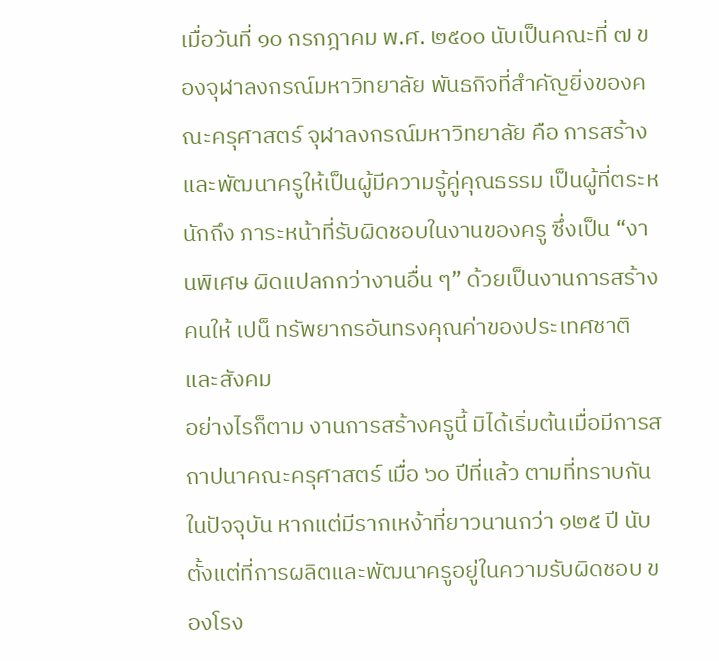เมื่อวันที่ ๑๐ กรกฎาคม พ.ศ. ๒๕๐๐ นับเป็นคณะที่ ๗ ของจุฬาลงกรณ์มหาวิทยาลัย พันธกิจที่สําคัญยิ่งของคณะครุศาสตร์ จุฬาลงกรณ์มหาวิทยาลัย คือ การสร้างและพัฒนาครูให้เป็นผู้มีความรู้คู่คุณธรรม เป็นผู้ที่ตระหนักถึง ภาระหน้าที่รับผิดชอบในงานของครู ซึ่งเป็น “งานพิเศษ ผิดแปลกกว่างานอื่น ๆ” ด้วยเป็นงานการสร้างคนให้ เปน็ ทรัพยากรอันทรงคุณค่าของประเทศชาติและสังคม
อย่างไรก็ตาม งานการสร้างครูนี้ มิได้เริ่มต้นเมื่อมีการสถาปนาคณะครุศาสตร์ เมื่อ ๖๐ ปีที่แล้ว ตามที่ทราบกัน ในปัจจุบัน หากแต่มีรากเหง้าที่ยาวนานกว่า ๑๒๕ ปี นับตั้งแต่ที่การผลิตและพัฒนาครูอยู่ในความรับผิดชอบ ของโรง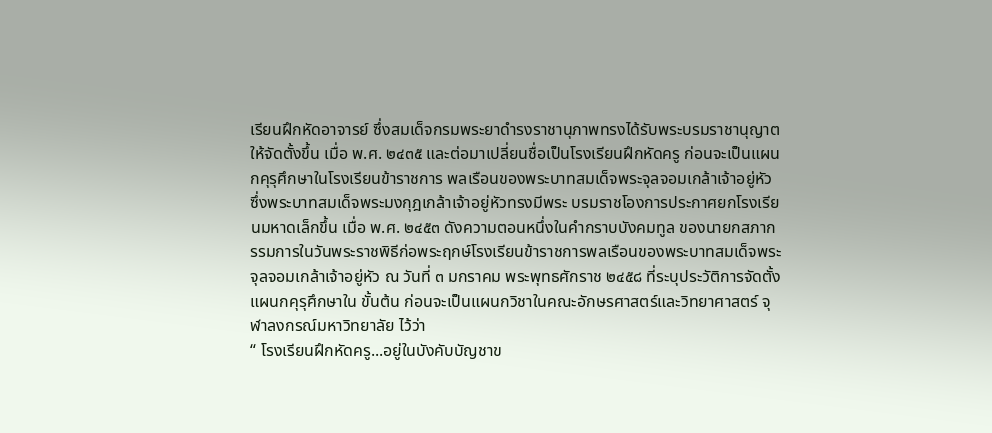เรียนฝึกหัดอาจารย์ ซึ่งสมเด็จกรมพระยาดํารงราชานุภาพทรงได้รับพระบรมราชานุญาตให้จัดตั้งขึ้น เมื่อ พ.ศ. ๒๔๓๕ และต่อมาเปลี่ยนชื่อเป็นโรงเรียนฝึกหัดครู ก่อนจะเป็นแผนกคุรุศึกษาในโรงเรียนข้าราชการ พลเรือนของพระบาทสมเด็จพระจุลจอมเกล้าเจ้าอยู่หัว ซึ่งพระบาทสมเด็จพระมงกุฎเกล้าเจ้าอยู่หัวทรงมีพระ บรมราชโองการประกาศยกโรงเรียนมหาดเล็กขึ้น เมื่อ พ.ศ. ๒๔๕๓ ดังความตอนหนึ่งในคํากราบบังคมทูล ของนายกสภากรรมการในวันพระราชพิธีก่อพระฤกษ์โรงเรียนข้าราชการพลเรือนของพระบาทสมเด็จพระ จุลจอมเกล้าเจ้าอยู่หัว ณ วันที่ ๓ มกราคม พระพุทธศักราช ๒๔๕๘ ที่ระบุประวัติการจัดตั้งแผนกคุรุศึกษาใน ขั้นต้น ก่อนจะเป็นแผนกวิชาในคณะอักษรศาสตร์และวิทยาศาสตร์ จุฬาลงกรณ์มหาวิทยาลัย ไว้ว่า
“ โรงเรียนฝึกหัดครู...อยู่ในบังคับบัญชาข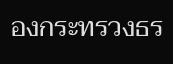องกระทรวงธร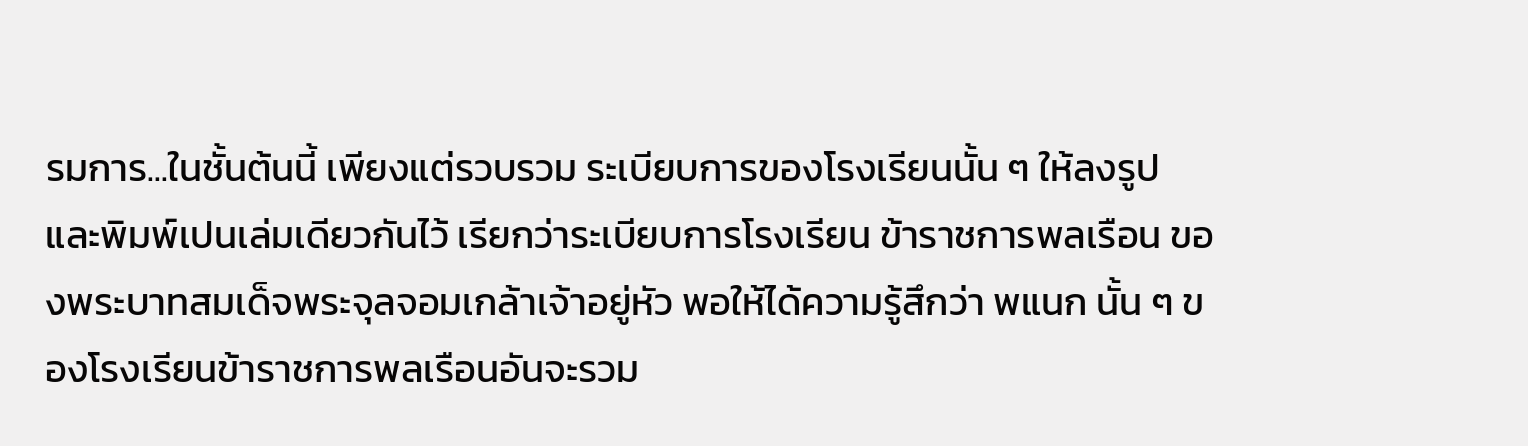รมการ...ในชั้นต้นนี้ เพียงแต่รวบรวม ระเบียบการของโรงเรียนนั้น ๆ ให้ลงรูป และพิมพ์เปนเล่มเดียวกันไว้ เรียกว่าระเบียบการโรงเรียน ข้าราชการพลเรือน ของพระบาทสมเด็จพระจุลจอมเกล้าเจ้าอยู่หัว พอให้ได้ความรู้สึกว่า พแนก นั้น ๆ ของโรงเรียนข้าราชการพลเรือนอันจะรวม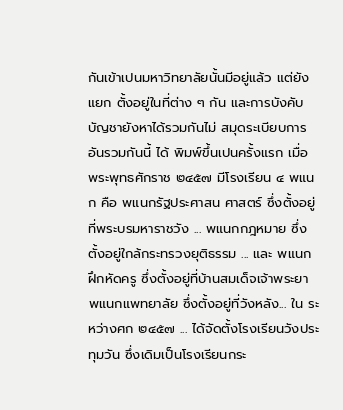กันเข้าเปนมหาวิทยาลัยนั้นมีอยู่แล้ว แต่ยังแยก ตั้งอยู่ในที่ต่าง ๆ กัน และการบังคับบัญชายังหาได้รวมกันไม่ สมุดระเบียบการอันรวมกันนี้ ได้ พิมพ์ขึ้นเปนครั้งแรก เมื่อ พระพุทธศักราช ๒๔๕๗ มีโรงเรียน ๔ พแนก คือ พแนกรัฐประศาสน ศาสตร์ ซึ่งตั้งอยู่ที่พระบรมหาราชวัง ... พแนกกฎหมาย ซึ่งตั้งอยู่ใกล้กระทรวงยุติธรรม ... และ พแนกฝึกหัดครู ซึ่งตั้งอยู่ที่บ้านสมเด็จเจ้าพระยา พแนกแพทยาลัย ซึ่งตั้งอยู่ที่วังหลัง... ใน ระหว่างศก ๒๔๕๗ ... ได้จัดตั้งโรงเรียนวังประทุมวัน ซึ่งเดิมเป็นโรงเรียนกระ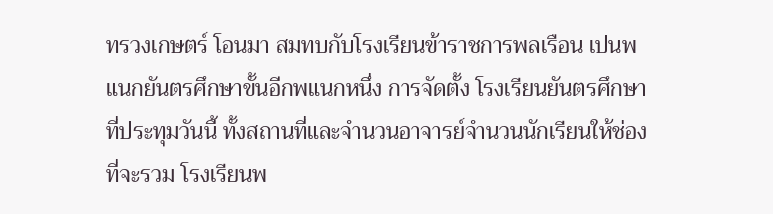ทรวงเกษตร์ โอนมา สมทบกับโรงเรียนข้าราชการพลเรือน เปนพแนกยันตรศึกษาขั้นอีกพแนกหนึ่ง การจัดตั้ง โรงเรียนยันตรศึกษาที่ประทุมวันนี้ ทั้งสถานที่และจํานวนอาจารย์จํานวนนักเรียนให้ช่องที่จะรวม โรงเรียนพ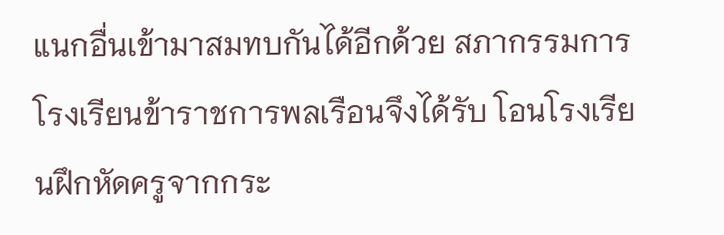แนกอื่นเข้ามาสมทบกันได้อีกด้วย สภากรรมการโรงเรียนข้าราชการพลเรือนจึงได้รับ โอนโรงเรียนฝึกหัดครูจากกระ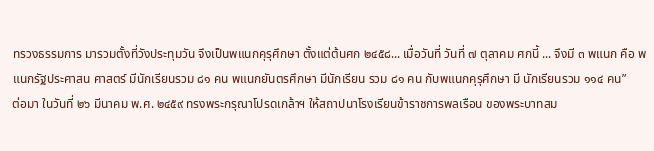ทรวงธรรมการ มารวมตั้งที่วังประทุมวัน จึงเป็นพแนกคุรุศึกษา ตั้งแต่ต้นศก ๒๔๕๘... เมื่อวันที่ วันที่ ๗ ตุลาคม ศกนี้ ... จึงมี ๓ พแนก คือ พแนกรัฐประศาสน ศาสตร์ มีนักเรียนรวม ๘๑ คน พแนกยันตรศึกษา มีนักเรียน รวม ๘๑ คน กับพแนกคุรุศึกษา มี นักเรียนรวม ๑๑๔ คน”
ต่อมา ในวันที่ ๒๖ มีนาคม พ.ศ. ๒๔๕๙ ทรงพระกรุณาโปรดเกล้าฯ ให้สถาปนาโรงเรียนข้าราชการพลเรือน ของพระบาทสม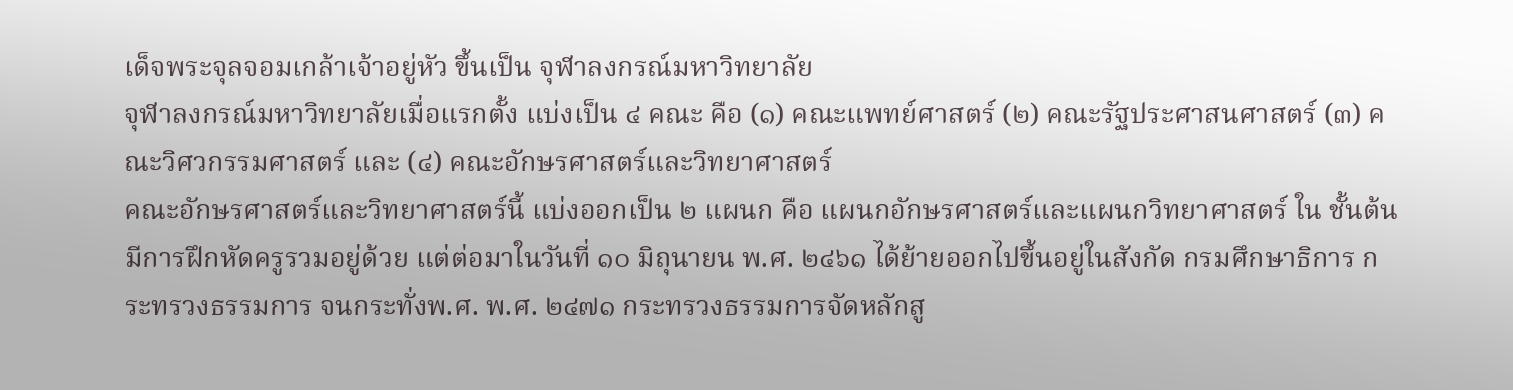เด็จพระจุลจอมเกล้าเจ้าอยู่หัว ขึ้นเป็น จุฬาลงกรณ์มหาวิทยาลัย
จุฬาลงกรณ์มหาวิทยาลัยเมื่อแรกตั้ง แบ่งเป็น ๔ คณะ คือ (๑) คณะแพทย์ศาสตร์ (๒) คณะรัฐประศาสนศาสตร์ (๓) คณะวิศวกรรมศาสตร์ และ (๔) คณะอักษรศาสตร์และวิทยาศาสตร์
คณะอักษรศาสตร์และวิทยาศาสตร์นี้ แบ่งออกเป็น ๒ แผนก คือ แผนกอักษรศาสตร์และแผนกวิทยาศาสตร์ ใน ชั้นต้น มีการฝึกหัดครูรวมอยู่ด้วย แต่ต่อมาในวันที่ ๑๐ มิถุนายน พ.ศ. ๒๔๖๑ ได้ย้ายออกไปขึ้นอยู่ในสังกัด กรมศึกษาธิการ กระทรวงธรรมการ จนกระทั่งพ.ศ. พ.ศ. ๒๔๗๑ กระทรวงธรรมการจัดหลักสู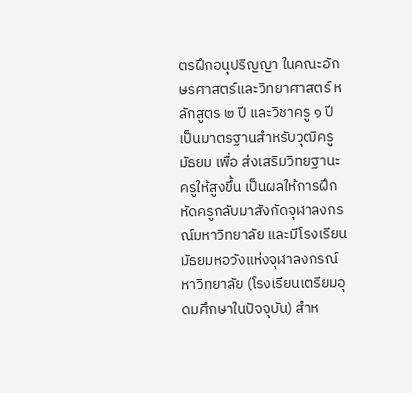ตรฝึกอนุปริญญา ในคณะอักษรศาสตร์และวิทยาศาสตร์ หลักสูตร ๒ ปี และวิชาครู ๑ ปี เป็นมาตรฐานสําหรับวุฒิครูมัธยม เพื่อ ส่งเสริมวิทยฐานะครูให้สูงขึ้น เป็นผลให้การฝึกหัดครูกลับมาสังกัดจุฬาลงกรณ์มหาวิทยาลัย และมีโรงเรียน มัธยมหอวังแห่งจุฬาลงกรณ์หาวิทยาลัย (โรงเรียนเตรียมอุดมศึกษาในปัจจุบัน) สําห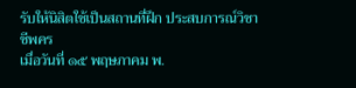รับให้นิสิตใช้เป็นสถานที่ฝึก ประสบการณ์วิชาชีพคร
เมื่อวันที่ ๑๕ พฤษภาคม พ.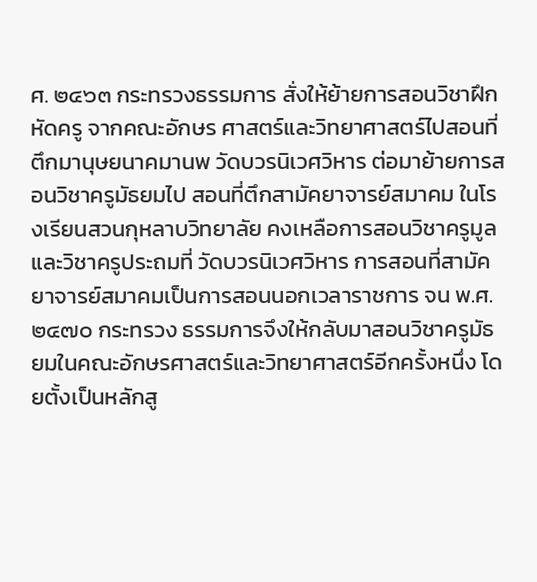ศ. ๒๔๖๓ กระทรวงธรรมการ สั่งให้ย้ายการสอนวิชาฝึกหัดครู จากคณะอักษร ศาสตร์และวิทยาศาสตร์ไปสอนที่ตึกมานุษยนาคมานพ วัดบวรนิเวศวิหาร ต่อมาย้ายการสอนวิชาครูมัธยมไป สอนที่ตึกสามัคยาจารย์สมาคม ในโรงเรียนสวนกุหลาบวิทยาลัย คงเหลือการสอนวิชาครูมูลและวิชาครูประถมที่ วัดบวรนิเวศวิหาร การสอนที่สามัคยาจารย์สมาคมเป็นการสอนนอกเวลาราชการ จน พ.ศ. ๒๔๗๐ กระทรวง ธรรมการจึงให้กลับมาสอนวิชาครูมัธยมในคณะอักษรศาสตร์และวิทยาศาสตร์อีกครั้งหนึ่ง โดยตั้งเป็นหลักสู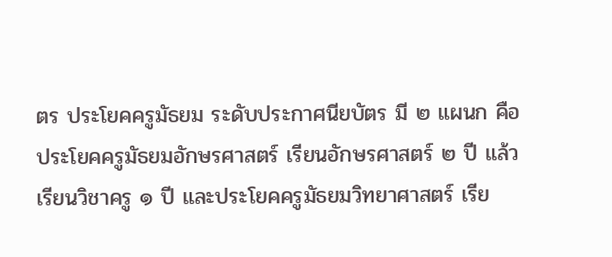ตร ประโยคครูมัธยม ระดับประกาศนียบัตร มี ๒ แผนก คือ ประโยคครูมัธยมอักษรศาสตร์ เรียนอักษรศาสตร์ ๒ ปี แล้วเรียนวิชาครู ๑ ปี และประโยคครูมัธยมวิทยาศาสตร์ เรีย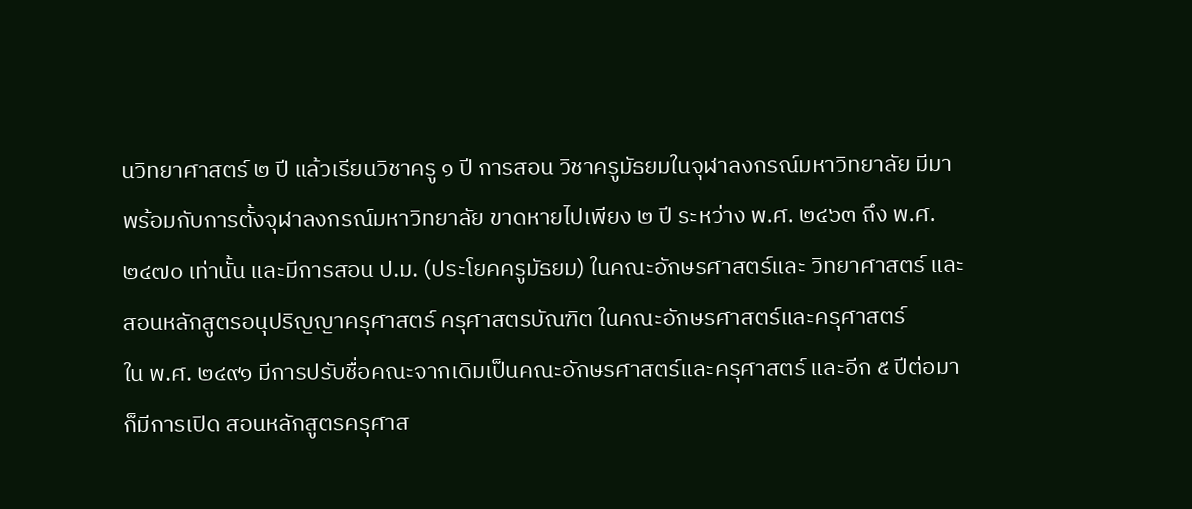นวิทยาศาสตร์ ๒ ปี แล้วเรียนวิชาครู ๑ ปี การสอน วิชาครูมัธยมในจุฬาลงกรณ์มหาวิทยาลัย มีมาพร้อมกับการตั้งจุฬาลงกรณ์มหาวิทยาลัย ขาดหายไปเพียง ๒ ปี ระหว่าง พ.ศ. ๒๔๖๓ ถึง พ.ศ. ๒๔๗๐ เท่านั้น และมีการสอน ป.ม. (ประโยคครูมัธยม) ในคณะอักษรศาสตร์และ วิทยาศาสตร์ และสอนหลักสูตรอนุปริญญาครุศาสตร์ ครุศาสตรบัณฑิต ในคณะอักษรศาสตร์และครุศาสตร์
ใน พ.ศ. ๒๔๙๑ มีการปรับชื่อคณะจากเดิมเป็นคณะอักษรศาสตร์และครุศาสตร์ และอีก ๕ ปีต่อมาก็มีการเปิด สอนหลักสูตรครุศาส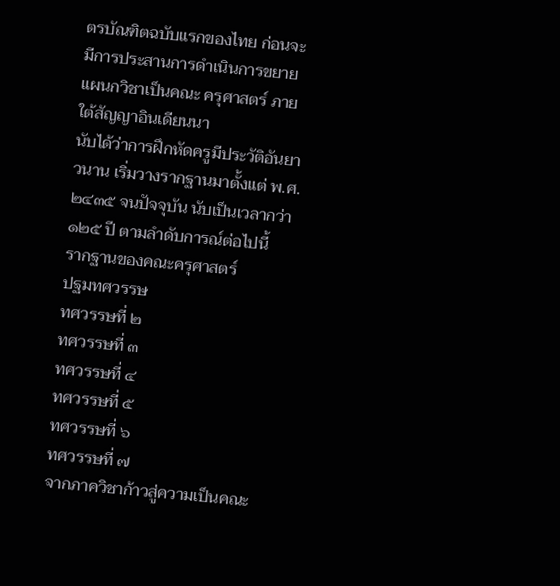ตรบัณฑิตฉบับแรกของไทย ก่อนจะมีการประสานการดําเนินการขยายแผนกวิชาเป็นคณะ ครุศาสตร์ ภายใต้สัญญาอินเดียนนา
นับได้ว่าการฝึกหัดครูมีประวัติอันยาวนาน เริ่มวางรากฐานมาตั้งแต่ พ.ศ. ๒๔๓๕ จนปัจจุบัน นับเป็นเวลากว่า ๑๒๕ ปี ตามลําดับการณ์ต่อไปนี้
รากฐานของคณะครุศาสตร์
ปฐมทศวรรษ
ทศวรรษที่ ๒
ทศวรรษที่ ๓
ทศวรรษที่ ๔
ทศวรรษที่ ๕
ทศวรรษที่ ๖
ทศวรรษที่ ๗
จากภาควิชาก้าวสู่ความเป็นคณะ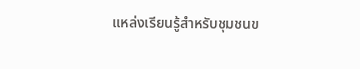แหล่งเรียนรู้สำหรับชุมชนข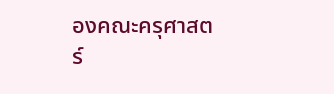องคณะครุศาสตร์